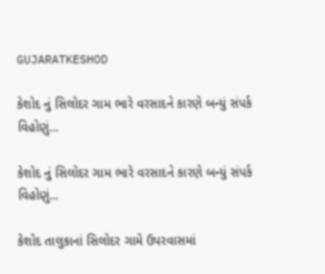GUJARATKESHOD

કેશોદ નું સિલોદર ગામ ભારે વરસાદને કારણે બન્યું સંપર્ક વિહોણું…

કેશોદ નું સિલોદર ગામ ભારે વરસાદને કારણે બન્યું સંપર્ક વિહોણું...

કેશોદ તાલુકાનાં સિલોદર ગામે ઉપરવાસમાં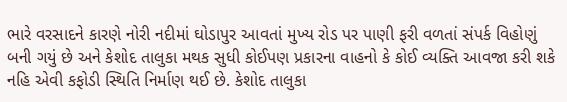ભારે વરસાદને કારણે નોરી નદીમાં ઘોડાપુર આવતાં મુખ્ય રોડ પર પાણી ફરી વળતાં સંપર્ક વિહોણું બની ગયું છે અને કેશોદ તાલુકા મથક સુધી કોઈપણ પ્રકારના વાહનો કે કોઈ વ્યક્તિ આવજા કરી શકે નહિ એવી કફોડી સ્થિતિ નિર્માણ થઈ છે. કેશોદ તાલુકા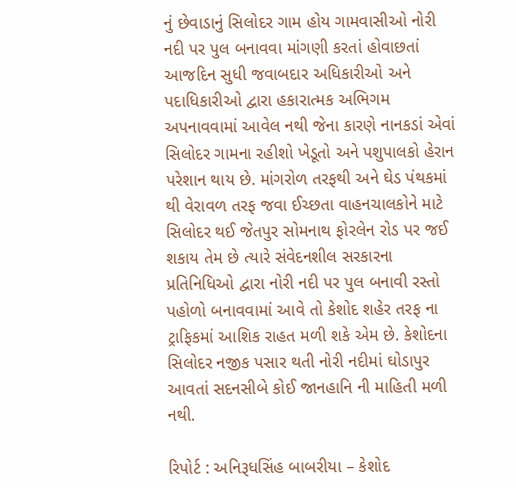નું છેવાડાનું સિલોદર ગામ હોય ગામવાસીઓ નોરી નદી પર પુલ બનાવવા માંગણી કરતાં હોવાછતાં આજદિન સુધી જવાબદાર અધિકારીઓ અને પદાધિકારીઓ દ્વારા હકારાત્મક અભિગમ અપનાવવામાં આવેલ નથી જેના કારણે નાનકડાં એવાં સિલોદર ગામના રહીશો ખેડૂતો અને પશુપાલકો હેરાન પરેશાન થાય છે. માંગરોળ તરફથી અને ઘેડ પંથકમાં થી વેરાવળ તરફ જવા ઈચ્છતા વાહનચાલકોને માટે સિલોદર થઈ જેતપુર સોમનાથ ફોરલેન રોડ પર જઈ શકાય તેમ છે ત્યારે સંવેદનશીલ સરકારના પ્રતિનિધિઓ દ્વારા નોરી નદી પર પુલ બનાવી રસ્તો પહોળો બનાવવામાં આવે તો કેશોદ શહેર તરફ ના ટ્રાફિકમાં આશિક રાહત મળી શકે એમ છે. કેશોદના સિલોદર નજીક પસાર થતી નોરી નદીમાં ઘોડાપુર આવતાં સદનસીબે કોઈ જાનહાનિ ની માહિતી મળી નથી.

રિપોર્ટ : અનિરૂધસિંહ બાબરીયા – કેશોદ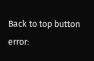Back to top button
error: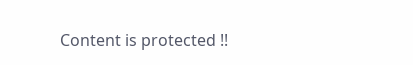Content is protected !!